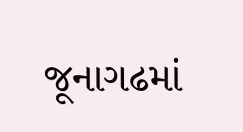જૂનાગઢમાં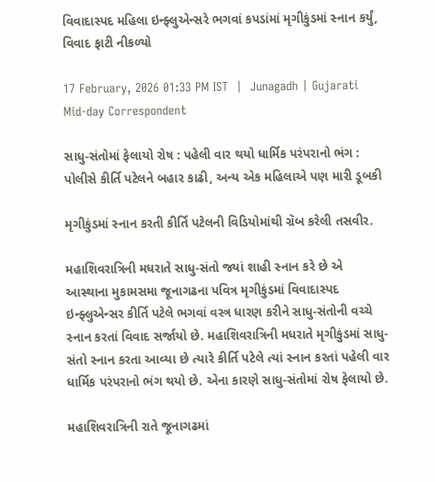વિવાદાસ્પદ મહિલા ઇન્ફ્લુએન્સરે ભગવાં કપડાંમાં મૃગીકુંડમાં સ્નાન કર્યું, વિવાદ ફાટી નીકળ્યો

17 February, 2026 01:33 PM IST  |  Junagadh | Gujarati Mid-day Correspondent

સાધુ-સંતોમાં ફેલાયો રોષ : પહેલી વાર થયો ધાર્મિક પરંપરાનો ભંગ : પોલીસે કીર્તિ પટેલને બહાર કાઢી, અન્ય એક મહિલાએ પણ મારી ડૂબકી

મૃગીકુંડમાં સ્નાન કરતી કીર્તિ પટેલની વિડિયોમાંથી ગ્રૅબ કરેલી તસવીર.

મહાશિવરાત્રિની મધરાતે સાધુ-સંતો જ્યાં શાહી સ્નાન કરે છે એ આસ્થાના મુકામસમા જૂનાગઢના પવિત્ર મૃગીકુંડમાં વિવાદાસ્પદ ઇન્ફ્લુએન્સર કીર્તિ પટેલે ભગવાં વસ્ત્ર ધારણ કરીને સાધુ-સંતોની વચ્ચે સ્નાન કરતાં વિવાદ સર્જાયો છે. મહાશિવરાત્રિની મધરાતે મૃગીકુંડમાં સાધુ-સંતો સ્નાન કરતા આવ્યા છે ત્યારે કીર્તિ પટેલે ત્યાં સ્નાન કરતાં પહેલી વાર ધાર્મિક પરંપરાનો ભંગ થયો છે. એના કારણે સાધુ-સંતોમાં રોષ ફેલાયો છે.

મહાશિવરાત્રિની રાતે જૂનાગઢમાં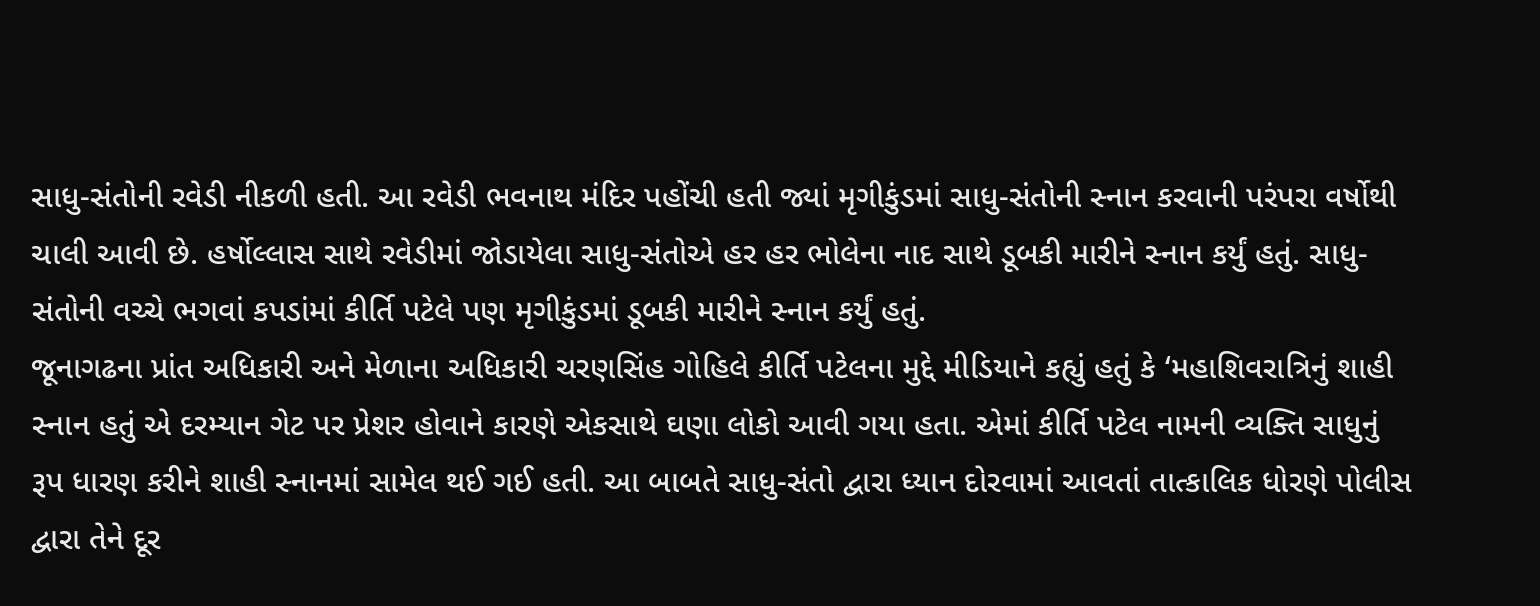સાધુ-સંતોની રવેડી નીકળી હતી. આ રવેડી ભવનાથ મંદિર પહોંચી હતી જ્યાં મૃગીકુંડમાં સાધુ-સંતોની સ્નાન કરવાની પરંપરા વર્ષોથી ચાલી આવી છે. હર્ષોલ્લાસ સાથે રવેડીમાં જોડાયેલા સાધુ-સંતોએ હર હર ભોલેના નાદ સાથે ડૂબકી મારીને સ્નાન કર્યું હતું. સાધુ-સંતોની વચ્ચે ભગવાં કપડાંમાં કીર્તિ પટેલે પણ મૃગીકુંડમાં ડૂબકી મારીને સ્નાન કર્યું હતું.
જૂનાગઢના પ્રાંત અધિકારી અને મેળાના અધિકારી ચરણસિંહ ગોહિલે કીર્તિ પટેલના મુદ્દે મીડિયાને કહ્યું હતું કે ‘મહાશિવરાત્રિનું શાહી સ્નાન હતું એ દરમ્યાન ગેટ પર પ્રેશર હોવાને કારણે એકસાથે ઘણા લોકો આવી ગયા હતા. એમાં કીર્તિ પટેલ નામની વ્યક્તિ સાધુનું રૂપ ધારણ કરીને શાહી સ્નાનમાં સામેલ થઈ ગઈ હતી. આ બાબતે સાધુ-સંતો દ્વારા ધ્યાન દોરવામાં આવતાં તાત્કાલિક ધોરણે પોલીસ દ્વારા તેને દૂર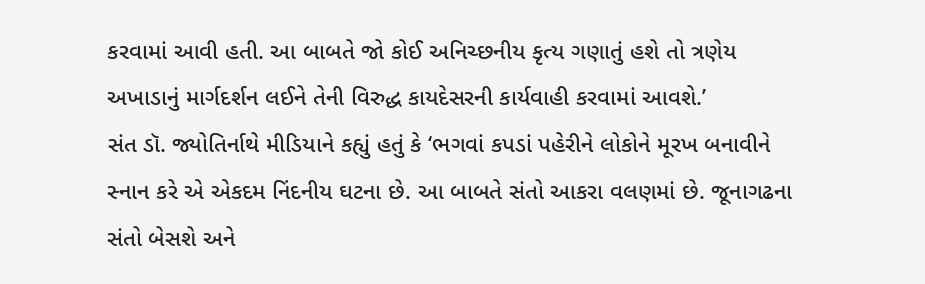કરવામાં આવી હતી. આ બાબતે જો કોઈ અનિચ્છનીય કૃત્ય ગણાતું હશે તો ત્રણેય અખાડાનું માર્ગદર્શન લઈને તેની વિરુદ્ધ કાયદેસરની કાર્યવાહી કરવામાં આવશે.’
સંત ડૉ. જ્યોતિર્નાથે મીડિયાને કહ્યું હતું કે ‘ભગવાં કપડાં પહેરીને લોકોને મૂરખ બનાવીને સ્નાન કરે એ એકદમ નિંદનીય ઘટના છે. આ બાબતે સંતો આકરા વલણમાં છે. જૂનાગઢના સંતો બેસશે અને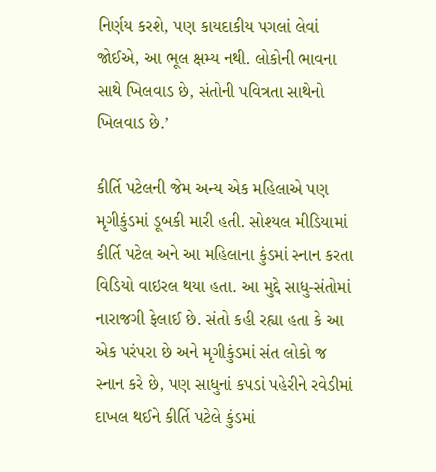નિર્ણય કરશે, પણ કાયદાકીય પગલાં લેવાં જોઈએ, આ ભૂલ ક્ષમ્ય નથી. લોકોની ભાવના સાથે ખિલવાડ છે, સંતોની પવિત્રતા સાથેનો ખિલવાડ છે.’

કીર્તિ પટેલની જેમ અન્ય એક મહિલાએ પણ મૃગીકુંડમાં ડૂબકી મારી હતી. સોશ્યલ મીડિયામાં કીર્તિ પટેલ અને આ મહિલાના કુંડમાં સ્નાન કરતા વિડિયો વાઇરલ થયા હતા. આ મુદ્દે સાધુ-સંતોમાં નારાજગી ફેલાઈ છે. સંતો કહી રહ્યા હતા કે આ એક પરંપરા છે અને મૃગીકુંડમાં સંત લોકો જ સ્નાન કરે છે, પણ સાધુનાં કપડાં પહેરીને રવેડીમાં દાખલ થઈને કીર્તિ પટેલે કુંડમાં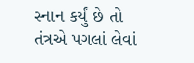સ્નાન કર્યું છે તો તંત્રએ પગલાં લેવાં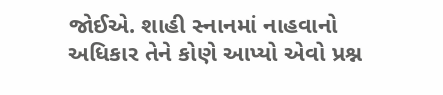જોઈએ. શાહી સ્નાનમાં નાહવાનો અધિકાર તેને કોણે આપ્યો એવો પ્રશ્ન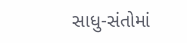સાધુ-સંતોમાં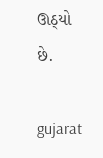ઊઠ્યો છે.

gujarat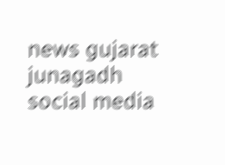news gujarat junagadh social media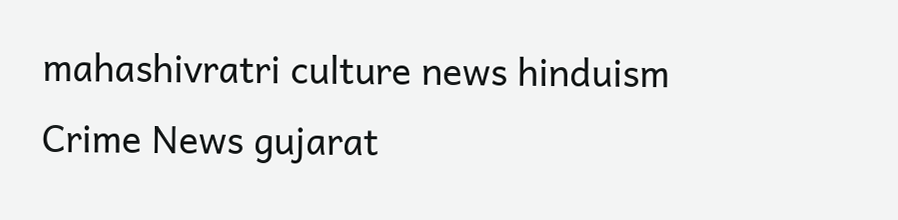mahashivratri culture news hinduism Crime News gujarat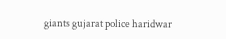giants gujarat police haridwar